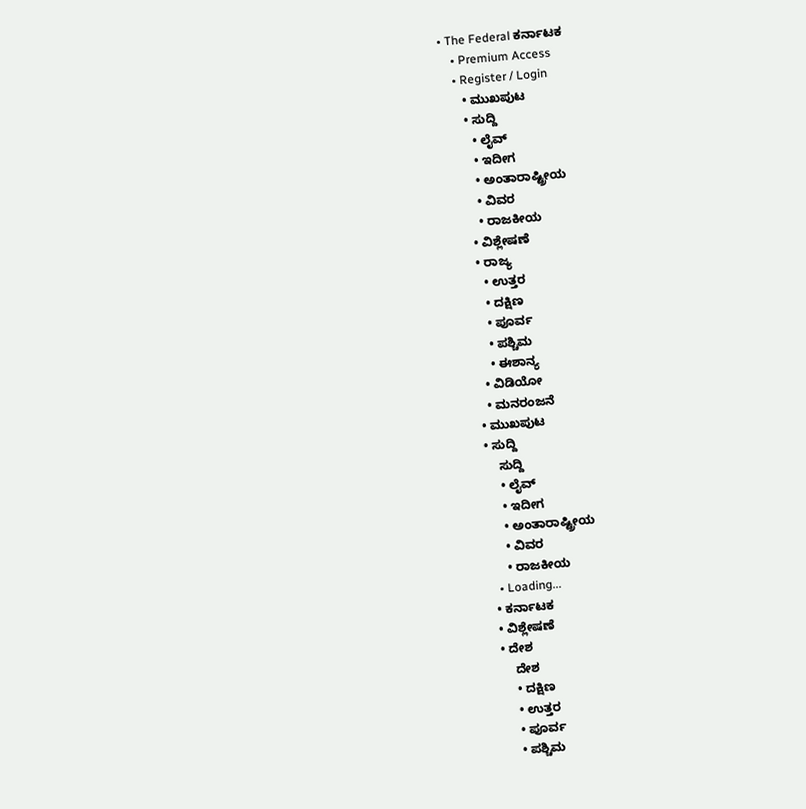• The Federal ಕರ್ನಾಟಕ
    • Premium Access
    • Register / Login
      • ಮುಖಪುಟ
      • ಸುದ್ದಿ
        • ಲೈವ್‌
        • ಇದೀಗ
        • ಅಂತಾರಾಷ್ಟ್ರೀಯ
        • ವಿವರ
        • ರಾಜಕೀಯ
      • ವಿಶ್ಲೇಷಣೆ
      • ರಾಜ್ಯ
        • ಉತ್ತರ
        • ದಕ್ಷಿಣ
        • ಪೂರ್ವ
        • ಪಶ್ಚಿಮ
        • ಈಶಾನ್ಯ
      • ವಿಡಿಯೋ
      • ಮನರಂಜನೆ
    • ಮುಖಪುಟ
    • ಸುದ್ದಿ
        ಸುದ್ದಿ
        • ಲೈವ್‌
        • ಇದೀಗ
        • ಅಂತಾರಾಷ್ಟ್ರೀಯ
        • ವಿವರ
        • ರಾಜಕೀಯ
      • Loading...
    • ಕರ್ನಾಟಕ
    • ವಿಶ್ಲೇಷಣೆ
    • ದೇಶ
        ದೇಶ
        • ದಕ್ಷಿಣ
        • ಉತ್ತರ
        • ಪೂರ್ವ
        • ಪಶ್ಚಿಮ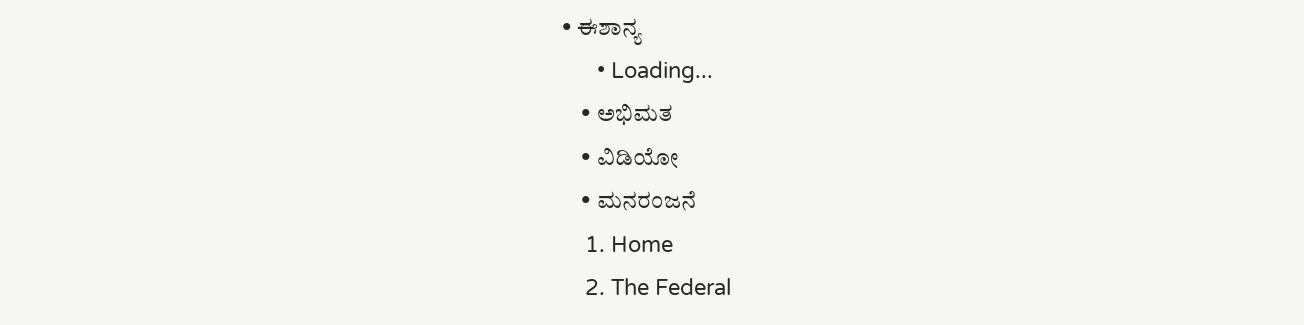• ಈಶಾನ್ಯ
      • Loading...
    • ಅಭಿಮತ
    • ವಿಡಿಯೋ
    • ಮನರಂಜನೆ
    1. Home
    2. The Federal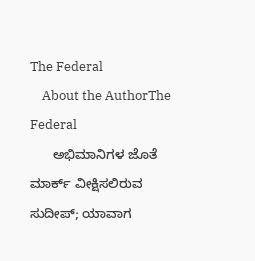The Federal
    About the AuthorThe Federal
      ಅಭಿಮಾನಿಗಳ ಜೊತೆ ಮಾರ್ಕ್ ವೀಕ್ಷಿಸಲಿರುವ ಸುದೀಪ್; ಯಾವಾಗ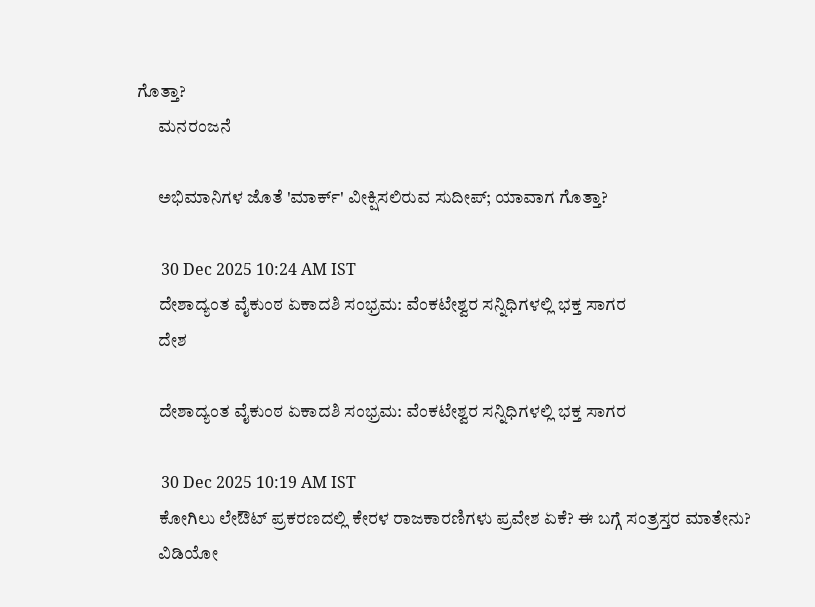ಗೊತ್ತಾ?
      ಮನರಂಜನೆ

      ಅಭಿಮಾನಿಗಳ ಜೊತೆ 'ಮಾರ್ಕ್' ವೀಕ್ಷಿಸಲಿರುವ ಸುದೀಪ್; ಯಾವಾಗ ಗೊತ್ತಾ?

      30 Dec 2025 10:24 AM IST
      ದೇಶಾದ್ಯಂತ ವೈಕುಂಠ ಏಕಾದಶಿ ಸಂಭ್ರಮ: ವೆಂಕಟೇಶ್ವರ ಸನ್ನಿಧಿಗಳಲ್ಲಿ ಭಕ್ತ ಸಾಗರ
      ದೇಶ

      ದೇಶಾದ್ಯಂತ ವೈಕುಂಠ ಏಕಾದಶಿ ಸಂಭ್ರಮ: ವೆಂಕಟೇಶ್ವರ ಸನ್ನಿಧಿಗಳಲ್ಲಿ ಭಕ್ತ ಸಾಗರ

      30 Dec 2025 10:19 AM IST
      ಕೋಗಿಲು ಲೇಔಟ್ ಪ್ರಕರಣದಲ್ಲಿ ಕೇರಳ ರಾಜಕಾರಣಿಗಳು ಪ್ರವೇಶ ಏಕೆ? ಈ ಬಗ್ಗೆ ಸಂತ್ರಸ್ತರ ಮಾತೇನು?
      ವಿಡಿಯೋ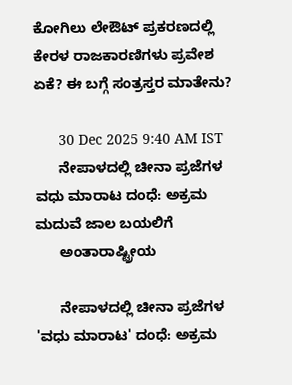ಕೋಗಿಲು ಲೇಔಟ್ ಪ್ರಕರಣದಲ್ಲಿ ಕೇರಳ ರಾಜಕಾರಣಿಗಳು ಪ್ರವೇಶ ಏಕೆ? ಈ ಬಗ್ಗೆ ಸಂತ್ರಸ್ತರ ಮಾತೇನು?

      30 Dec 2025 9:40 AM IST
      ನೇಪಾಳದಲ್ಲಿ ಚೀನಾ ಪ್ರಜೆಗಳ ವಧು ಮಾರಾಟ ದಂಧೆ: ಅಕ್ರಮ ಮದುವೆ ಜಾಲ ಬಯಲಿಗೆ
      ಅಂತಾರಾಷ್ಟ್ರೀಯ

      ನೇಪಾಳದಲ್ಲಿ ಚೀನಾ ಪ್ರಜೆಗಳ 'ವಧು ಮಾರಾಟ' ದಂಧೆ: ಅಕ್ರಮ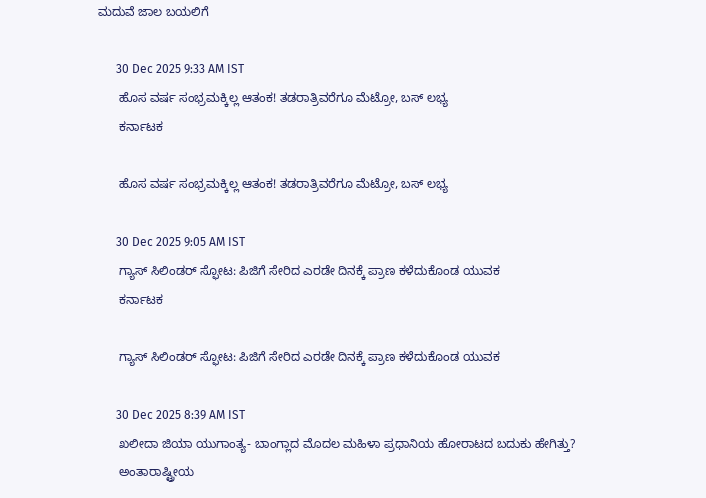ಮದುವೆ ಜಾಲ ಬಯಲಿಗೆ

      30 Dec 2025 9:33 AM IST
      ಹೊಸ ವರ್ಷ ಸಂಭ್ರಮಕ್ಕಿಲ್ಲ ಆತಂಕ! ತಡರಾತ್ರಿವರೆಗೂ ಮೆಟ್ರೋ, ಬಸ್ ಲಭ್ಯ
      ಕರ್ನಾಟಕ

      ಹೊಸ ವರ್ಷ ಸಂಭ್ರಮಕ್ಕಿಲ್ಲ ಆತಂಕ! ತಡರಾತ್ರಿವರೆಗೂ ಮೆಟ್ರೋ, ಬಸ್ ಲಭ್ಯ

      30 Dec 2025 9:05 AM IST
      ಗ್ಯಾಸ್‌ ಸಿಲಿಂಡರ್ ಸ್ಫೋಟ: ಪಿಜಿಗೆ ಸೇರಿದ ಎರಡೇ ದಿನಕ್ಕೆ ಪ್ರಾಣ ಕಳೆದುಕೊಂಡ ಯುವಕ
      ಕರ್ನಾಟಕ

      ಗ್ಯಾಸ್‌ ಸಿಲಿಂಡರ್ ಸ್ಫೋಟ: ಪಿಜಿಗೆ ಸೇರಿದ ಎರಡೇ ದಿನಕ್ಕೆ ಪ್ರಾಣ ಕಳೆದುಕೊಂಡ ಯುವಕ

      30 Dec 2025 8:39 AM IST
      ಖಲೀದಾ ಜಿಯಾ ಯುಗಾಂತ್ಯ- ಬಾಂಗ್ಲಾದ ಮೊದಲ ಮಹಿಳಾ ಪ್ರಧಾನಿಯ ಹೋರಾಟದ ಬದುಕು ಹೇಗಿತ್ತು?
      ಅಂತಾರಾಷ್ಟ್ರೀಯ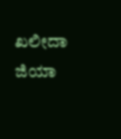ಖಲೀದಾ ಜಿಯಾ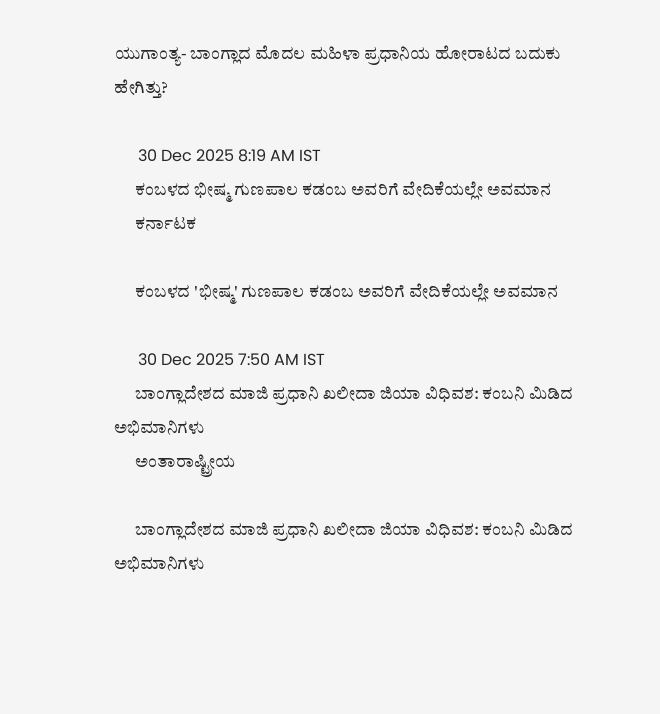ಯುಗಾಂತ್ಯ- ಬಾಂಗ್ಲಾದ ಮೊದಲ ಮಹಿಳಾ ಪ್ರಧಾನಿಯ ಹೋರಾಟದ ಬದುಕು ಹೇಗಿತ್ತು?

      30 Dec 2025 8:19 AM IST
      ಕಂಬಳದ ಭೀಷ್ಮ ಗುಣಪಾಲ ಕಡಂಬ ಅವರಿಗೆ ವೇದಿಕೆಯಲ್ಲೇ ಅವಮಾನ
      ಕರ್ನಾಟಕ

      ಕಂಬಳದ 'ಭೀಷ್ಮ' ಗುಣಪಾಲ ಕಡಂಬ ಅವರಿಗೆ ವೇದಿಕೆಯಲ್ಲೇ ಅವಮಾನ

      30 Dec 2025 7:50 AM IST
      ಬಾಂಗ್ಲಾದೇಶದ ಮಾಜಿ ಪ್ರಧಾನಿ ಖಲೀದಾ ಜಿಯಾ ವಿಧಿವಶ: ಕಂಬನಿ ಮಿಡಿದ ಅಭಿಮಾನಿಗಳು
      ಅಂತಾರಾಷ್ಟ್ರೀಯ

      ಬಾಂಗ್ಲಾದೇಶದ ಮಾಜಿ ಪ್ರಧಾನಿ ಖಲೀದಾ ಜಿಯಾ ವಿಧಿವಶ: ಕಂಬನಿ ಮಿಡಿದ ಅಭಿಮಾನಿಗಳು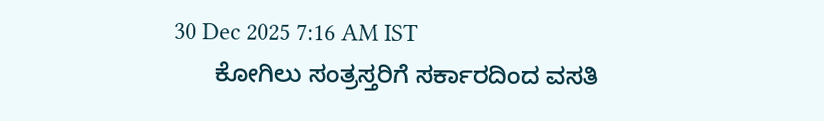30 Dec 2025 7:16 AM IST
      ಕೋಗಿಲು ಸಂತ್ರಸ್ತರಿಗೆ ಸರ್ಕಾರದಿಂದ ವಸತಿ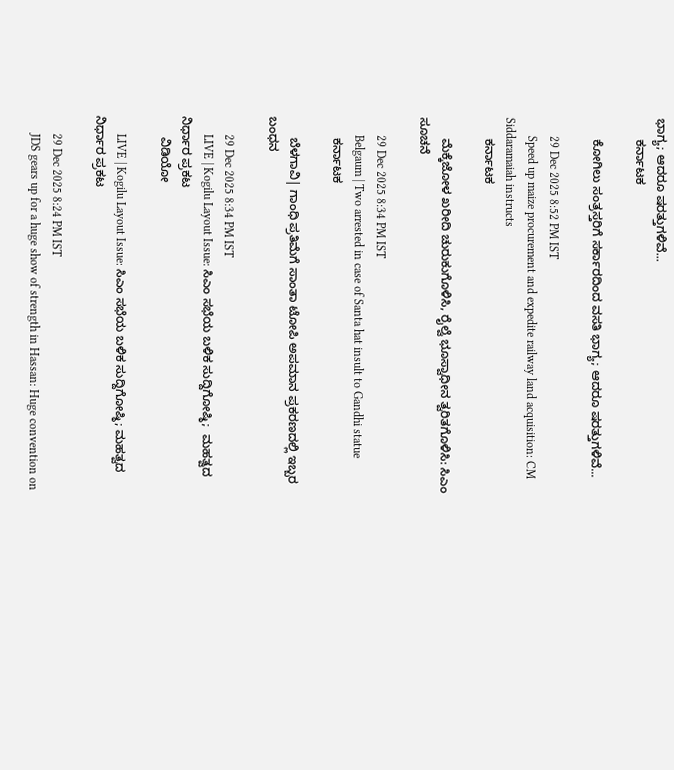ಭಾಗ್ಯ; ಆದರೂ ಷರತ್ತುಗಳಿವೆ...
      ಕರ್ನಾಟಕ

      ಕೋಗಿಲು ಸಂತ್ರಸ್ತರಿಗೆ ಸರ್ಕಾರದಿಂದ ವಸತಿ ಭಾಗ್ಯ; ಆದರೂ ಷರತ್ತುಗಳಿವೆ...

      29 Dec 2025 8:52 PM IST
      Speed up maize procurement and expedite railway land acquisition: CM Siddaramaiah instructs
      ಕರ್ನಾಟಕ

      ಮೆಕ್ಕೆಜೋಳ ಖರೀದಿ ಚುರುಕುಗೊಳಿಸಿ, ರೈಲ್ವೆ ಭೂಸ್ವಾಧೀನ ತ್ವರಿತಗೊಳಿಸಿ: ಸಿಎಂ ಸೂಚನೆ

      29 Dec 2025 8:34 PM IST
      Belgaum | Two arrested in case of Santa hat insult to Gandhi statue
      ಕರ್ನಾಟಕ

      ಬೆಳಗಾವಿ| ಗಾಂಧಿ ಪ್ರತಿಮೆಗೆ ಸಾಂತಾ ಟೋಪಿ ಅಪಮಾನ ಪ್ರಕರಣದಲ್ಲಿ ಇಬ್ಬರ ಬಂಧನ

      29 Dec 2025 8:34 PM IST
      LIVE | Kogilu Layout Issue: ಸಿಎಂ ಸಭೆಯ ಬಳಿಕ ಸುದ್ದಿಗೋಷ್ಠಿ;  ಮಹತ್ವದ ನಿರ್ಧಾರ ಪ್ರಕಟ
      ವಿಡಿಯೋ

      LIVE | Kogilu Layout Issue: ಸಿಎಂ ಸಭೆಯ ಬಳಿಕ ಸುದ್ದಿಗೋಷ್ಠಿ; ಮಹತ್ವದ ನಿರ್ಧಾರ ಪ್ರಕಟ

      29 Dec 2025 8:24 PM IST
      JDS gears up for a huge show of strength in Hassan: Huge convention on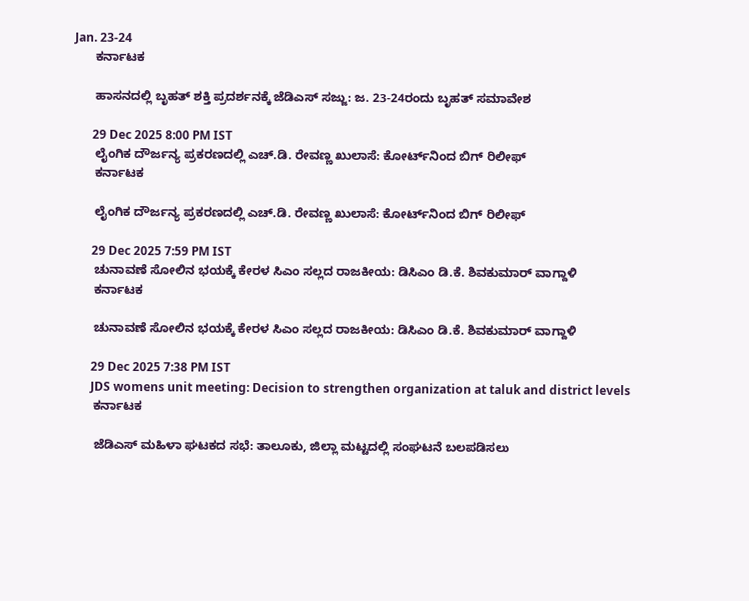Jan. 23-24
      ಕರ್ನಾಟಕ

      ಹಾಸನದಲ್ಲಿ ಬೃಹತ್ ಶಕ್ತಿ ಪ್ರದರ್ಶನಕ್ಕೆ ಜೆಡಿಎಸ್ ಸಜ್ಜು: ಜ. 23-24ರಂದು ಬೃಹತ್ ಸಮಾವೇಶ

      29 Dec 2025 8:00 PM IST
      ಲೈಂಗಿಕ ದೌರ್ಜನ್ಯ ಪ್ರಕರಣದಲ್ಲಿ ಎಚ್‌.ಡಿ. ರೇವಣ್ಣ ಖುಲಾಸೆ: ಕೋರ್ಟ್‌ನಿಂದ ಬಿಗ್ ರಿಲೀಫ್
      ಕರ್ನಾಟಕ

      ಲೈಂಗಿಕ ದೌರ್ಜನ್ಯ ಪ್ರಕರಣದಲ್ಲಿ ಎಚ್‌.ಡಿ. ರೇವಣ್ಣ ಖುಲಾಸೆ: ಕೋರ್ಟ್‌ನಿಂದ ಬಿಗ್ ರಿಲೀಫ್

      29 Dec 2025 7:59 PM IST
      ಚುನಾವಣೆ ಸೋಲಿನ ಭಯಕ್ಕೆ ಕೇರಳ ಸಿಎಂ ಸಲ್ಲದ ರಾಜಕೀಯ: ಡಿಸಿಎಂ ಡಿ.ಕೆ. ಶಿವಕುಮಾರ್ ವಾಗ್ದಾಳಿ
      ಕರ್ನಾಟಕ

      ಚುನಾವಣೆ ಸೋಲಿನ ಭಯಕ್ಕೆ ಕೇರಳ ಸಿಎಂ ಸಲ್ಲದ ರಾಜಕೀಯ: ಡಿಸಿಎಂ ಡಿ.ಕೆ. ಶಿವಕುಮಾರ್ ವಾಗ್ದಾಳಿ

      29 Dec 2025 7:38 PM IST
      JDS womens unit meeting: Decision to strengthen organization at taluk and district levels
      ಕರ್ನಾಟಕ

      ಜೆಡಿಎಸ್ ಮಹಿಳಾ ಘಟಕದ ಸಭೆ: ತಾಲೂಕು, ಜಿಲ್ಲಾ ಮಟ್ಟದಲ್ಲಿ ಸಂಘಟನೆ ಬಲಪಡಿಸಲು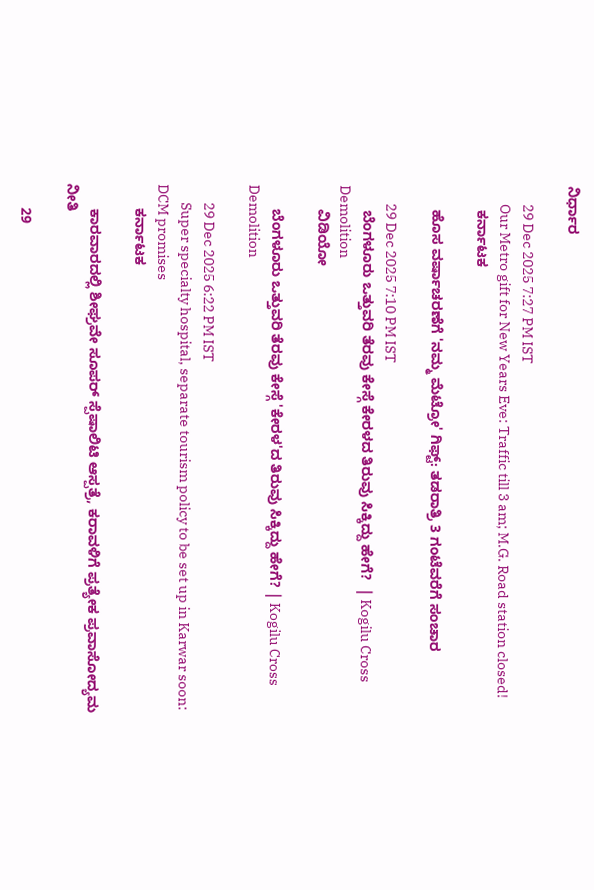ನಿರ್ಧಾರ

      29 Dec 2025 7:27 PM IST
      Our Metro gift for New Years Eve: Traffic till 3 am; M.G. Road station closed!
      ಕರ್ನಾಟಕ

      ಹೊಸ ವರ್ಷಾಚರಣೆಗೆ 'ನಮ್ಮ ಮೆಟ್ರೋ' ಗಿಫ್ಟ್: ತಡರಾತ್ರಿ 3 ಗಂಟೆವರೆಗೆ ಸಂಚಾರ

      29 Dec 2025 7:10 PM IST
      ಬೆಂಗಳೂರು ಒತ್ತುವರಿ ತೆರವು ಕೇಸ್ಗೆ ಕೇರಳದ ತಿರುವು ಸಿಕ್ಕಿದ್ದು ಹೇಗೆ?  | Kogilu Cross Demolition
      ವಿಡಿಯೋ

      ಬೆಂಗಳೂರು ಒತ್ತುವರಿ ತೆರವು ಕೇಸ್ಗೆ 'ಕೇರಳ'ದ ತಿರುವು ಸಿಕ್ಕಿದ್ದು ಹೇಗೆ? | Kogilu Cross Demolition

      29 Dec 2025 6:22 PM IST
      Super specialty hospital, separate tourism policy to be set up in Karwar soon: DCM promises
      ಕರ್ನಾಟಕ

      ಕಾರವಾರದಲ್ಲಿ ಶೀಘ್ರವೇ ಸೂಪರ್ ಸ್ಪೆಷಾಲಿಟಿ ಆಸ್ಪತ್ರೆ, ಕರಾವಳಿಗೆ ಪ್ರತ್ಯೇಕ ಪ್ರವಾಸೋದ್ಯಮ ನೀತಿ

      29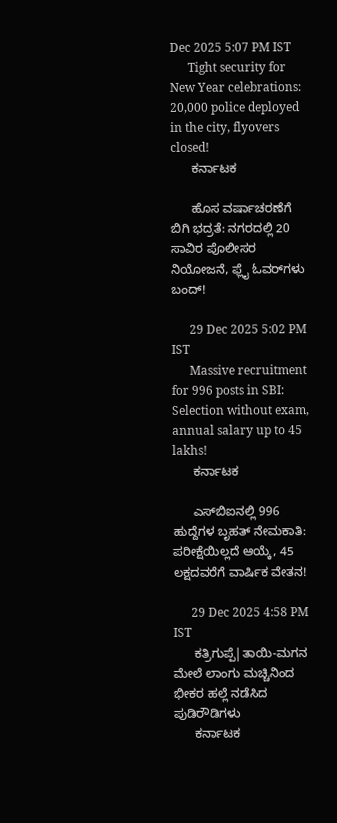Dec 2025 5:07 PM IST
      Tight security for New Year celebrations: 20,000 police deployed in the city, flyovers closed!
      ಕರ್ನಾಟಕ

      ಹೊಸ ವರ್ಷಾಚರಣೆಗೆ ಬಿಗಿ ಭದ್ರತೆ: ನಗರದಲ್ಲಿ 20 ಸಾವಿರ ಪೊಲೀಸರ ನಿಯೋಜನೆ, ಫ್ಲೈ ಓವರ್‌ಗಳು ಬಂದ್‌!

      29 Dec 2025 5:02 PM IST
      Massive recruitment for 996 posts in SBI: Selection without exam, annual salary up to 45 lakhs!
      ಕರ್ನಾಟಕ

      ಎಸ್‌ಬಿಐನಲ್ಲಿ 996 ಹುದ್ದೆಗಳ ಬೃಹತ್ ನೇಮಕಾತಿ: ಪರೀಕ್ಷೆಯಿಲ್ಲದೆ ಆಯ್ಕೆ, 45 ಲಕ್ಷದವರೆಗೆ ವಾರ್ಷಿಕ ವೇತನ!

      29 Dec 2025 4:58 PM IST
      ಕತ್ರಿಗುಪ್ಪೆ|ತಾಯಿ-ಮಗನ ಮೇಲೆ ಲಾಂಗು ಮಚ್ಚಿನಿಂದ ಭೀಕರ ಹಲ್ಲೆ ನಡೆಸಿದ ಪುಡಿರೌಡಿಗಳು
      ಕರ್ನಾಟಕ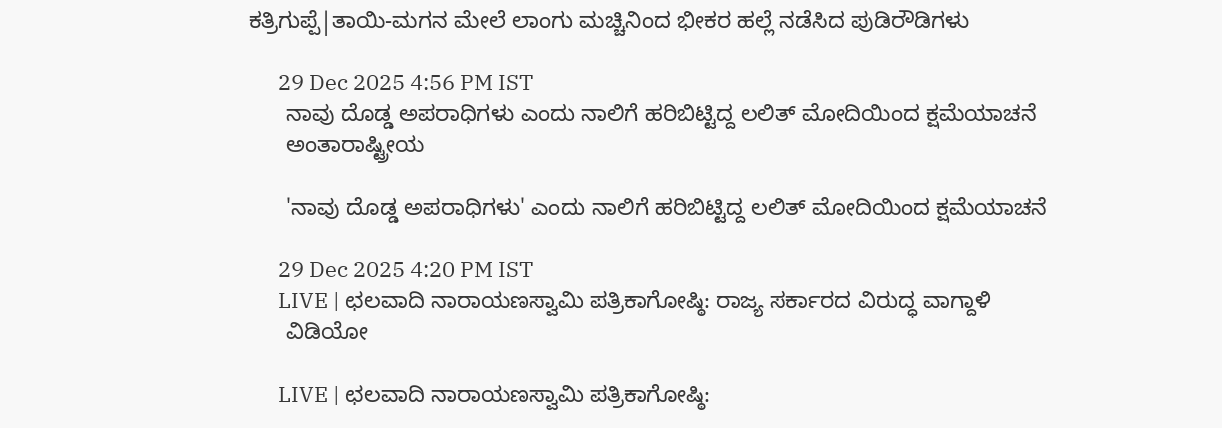ಕತ್ರಿಗುಪ್ಪೆ|ತಾಯಿ-ಮಗನ ಮೇಲೆ ಲಾಂಗು ಮಚ್ಚಿನಿಂದ ಭೀಕರ ಹಲ್ಲೆ ನಡೆಸಿದ ಪುಡಿರೌಡಿಗಳು

      29 Dec 2025 4:56 PM IST
      ನಾವು ದೊಡ್ಡ ಅಪರಾಧಿಗಳು ಎಂದು ನಾಲಿಗೆ ಹರಿಬಿಟ್ಟಿದ್ದ ಲಲಿತ್‌ ಮೋದಿಯಿಂದ ಕ್ಷಮೆಯಾಚನೆ
      ಅಂತಾರಾಷ್ಟ್ರೀಯ

      'ನಾವು ದೊಡ್ಡ ಅಪರಾಧಿಗಳು' ಎಂದು ನಾಲಿಗೆ ಹರಿಬಿಟ್ಟಿದ್ದ ಲಲಿತ್‌ ಮೋದಿಯಿಂದ ಕ್ಷಮೆಯಾಚನೆ

      29 Dec 2025 4:20 PM IST
      LIVE | ಛಲವಾದಿ ನಾರಾಯಣಸ್ವಾಮಿ ಪತ್ರಿಕಾಗೋಷ್ಠಿ: ರಾಜ್ಯ ಸರ್ಕಾರದ ವಿರುದ್ಧ ವಾಗ್ದಾಳಿ
      ವಿಡಿಯೋ

      LIVE | ಛಲವಾದಿ ನಾರಾಯಣಸ್ವಾಮಿ ಪತ್ರಿಕಾಗೋಷ್ಠಿ: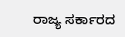ರಾಜ್ಯ ಸರ್ಕಾರದ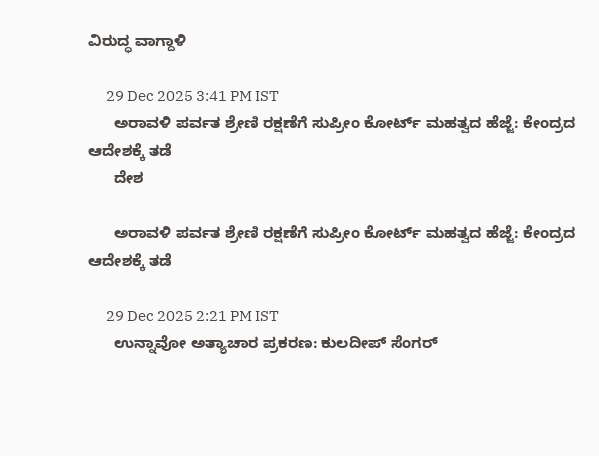ವಿರುದ್ಧ ವಾಗ್ದಾಳಿ

      29 Dec 2025 3:41 PM IST
      ಅರಾವಳಿ ಪರ್ವತ ಶ್ರೇಣಿ ರಕ್ಷಣೆಗೆ ಸುಪ್ರೀಂ ಕೋರ್ಟ್ ಮಹತ್ವದ ಹೆಜ್ಜೆ: ಕೇಂದ್ರದ ಆದೇಶಕ್ಕೆ ತಡೆ
      ದೇಶ

      ಅರಾವಳಿ ಪರ್ವತ ಶ್ರೇಣಿ ರಕ್ಷಣೆಗೆ ಸುಪ್ರೀಂ ಕೋರ್ಟ್ ಮಹತ್ವದ ಹೆಜ್ಜೆ: ಕೇಂದ್ರದ ಆದೇಶಕ್ಕೆ ತಡೆ

      29 Dec 2025 2:21 PM IST
      ಉನ್ನಾವೋ ಅತ್ಯಾಚಾರ ಪ್ರಕರಣ: ಕುಲದೀಪ್ ಸೆಂಗರ್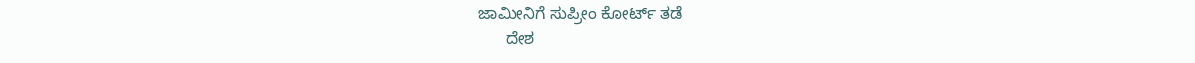ಜಾಮೀನಿಗೆ ಸುಪ್ರೀಂ ಕೋರ್ಟ್ ತಡೆ
      ದೇಶ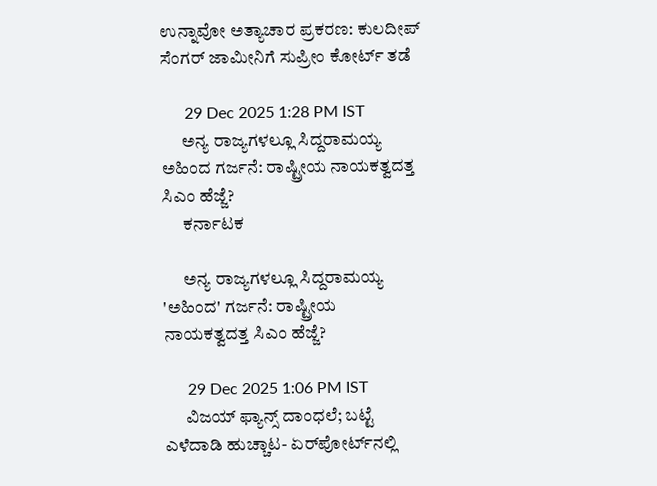ಉನ್ನಾವೋ ಅತ್ಯಾಚಾರ ಪ್ರಕರಣ: ಕುಲದೀಪ್ ಸೆಂಗರ್ ಜಾಮೀನಿಗೆ ಸುಪ್ರೀಂ ಕೋರ್ಟ್ ತಡೆ

      29 Dec 2025 1:28 PM IST
      ಅನ್ಯ ರಾಜ್ಯಗಳಲ್ಲೂ ಸಿದ್ದರಾಮಯ್ಯ ಅಹಿಂದ ಗರ್ಜನೆ: ರಾಷ್ಟ್ರೀಯ ನಾಯಕತ್ವದತ್ತ ಸಿಎಂ ಹೆಜ್ಜೆ?
      ಕರ್ನಾಟಕ

      ಅನ್ಯ ರಾಜ್ಯಗಳಲ್ಲೂ ಸಿದ್ದರಾಮಯ್ಯ 'ಅಹಿಂದ' ಗರ್ಜನೆ: ರಾಷ್ಟ್ರೀಯ ನಾಯಕತ್ವದತ್ತ ಸಿಎಂ ಹೆಜ್ಜೆ?

      29 Dec 2025 1:06 PM IST
      ವಿಜಯ್‌ ಫ್ಯಾನ್ಸ್‌ ದಾಂಧಲೆ; ಬಟ್ಟೆ ಎಳೆದಾಡಿ ಹುಚ್ಚಾಟ- ಏರ್‌ಪೋರ್ಟ್‌ನಲ್ಲಿ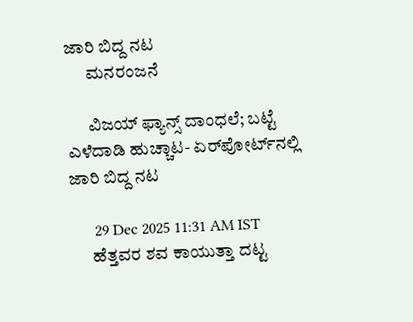ಜಾರಿ ಬಿದ್ದ ನಟ
      ಮನರಂಜನೆ

      ವಿಜಯ್‌ ಫ್ಯಾನ್ಸ್‌ ದಾಂಧಲೆ; ಬಟ್ಟೆ ಎಳೆದಾಡಿ ಹುಚ್ಚಾಟ- ಏರ್‌ಪೋರ್ಟ್‌ನಲ್ಲಿ ಜಾರಿ ಬಿದ್ದ ನಟ

      29 Dec 2025 11:31 AM IST
      ಹೆತ್ತವರ ಶವ ಕಾಯುತ್ತಾ ದಟ್ಟ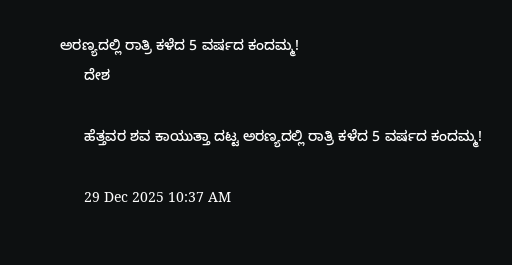ಅರಣ್ಯದಲ್ಲಿ ರಾತ್ರಿ ಕಳೆದ 5 ವರ್ಷದ ಕಂದಮ್ಮ!
      ದೇಶ

      ಹೆತ್ತವರ ಶವ ಕಾಯುತ್ತಾ ದಟ್ಟ ಅರಣ್ಯದಲ್ಲಿ ರಾತ್ರಿ ಕಳೆದ 5 ವರ್ಷದ ಕಂದಮ್ಮ!

      29 Dec 2025 10:37 AM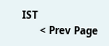IST
      < Prev Page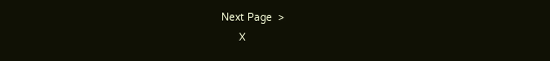Next Page  >
      X